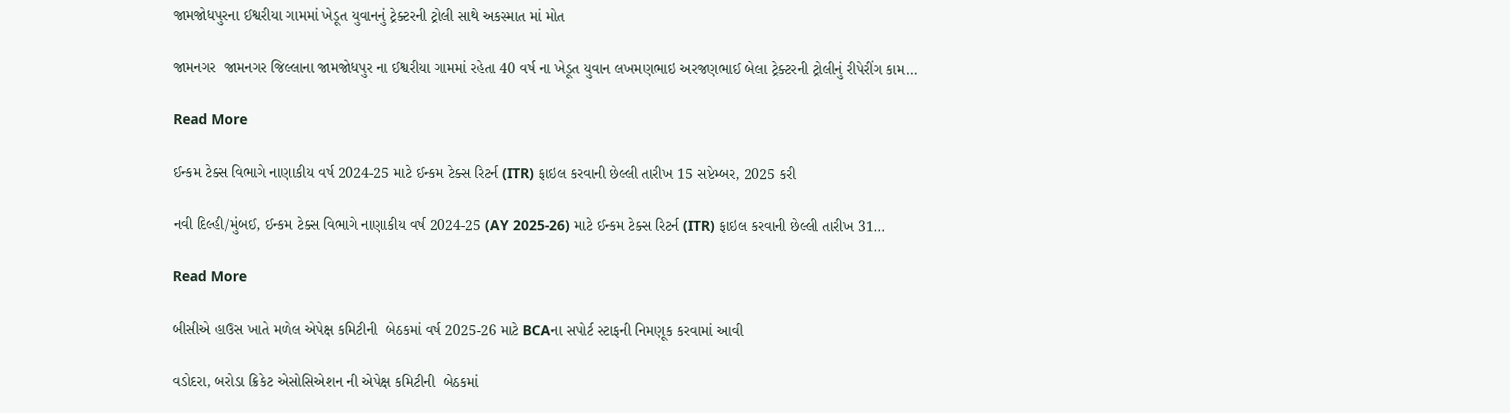જામજોધપુરના ઈશ્વરીયા ગામમાં ખેડૂત યુવાનનું ટ્રેક્ટરની ટ્રોલી સાથે અકસ્માત માં મોત

જામનગર  જામનગર જિલ્લાના જામજોધપુર ના ઈશ્વરીયા ગામમાં રહેતા 40 વર્ષ ના ખેડૂત યુવાન લખમણભાઇ અરજણભાઈ બેલા ટ્રેક્ટરની ટ્રોલીનું રીપેરીંગ કામ…

Read More

ઈન્કમ ટેક્સ વિભાગે નાણાકીય વર્ષ 2024-25 માટે ઈન્કમ ટેક્સ રિટર્ન (ITR) ફાઇલ કરવાની છેલ્લી તારીખ 15 સપ્ટેમ્બર, 2025 કરી

નવી દિલ્હી/મુંબઈ, ઈન્કમ ટેક્સ વિભાગે નાણાકીય વર્ષ 2024-25 (AY 2025-26) માટે ઈન્કમ ટેક્સ રિટર્ન (ITR) ફાઇલ કરવાની છેલ્લી તારીખ 31…

Read More

બીસીએ હાઉસ ખાતે મળેલ એપેક્ષ કમિટીની  બેઠકમાં વર્ષ 2025-26 માટે BCAના સપોર્ટ સ્ટાફની નિમણૂક કરવામાં આવી

વડોદરા, બરોડા ક્રિકેટ એસોસિએશન ની એપેક્ષ કમિટીની  બેઠકમાં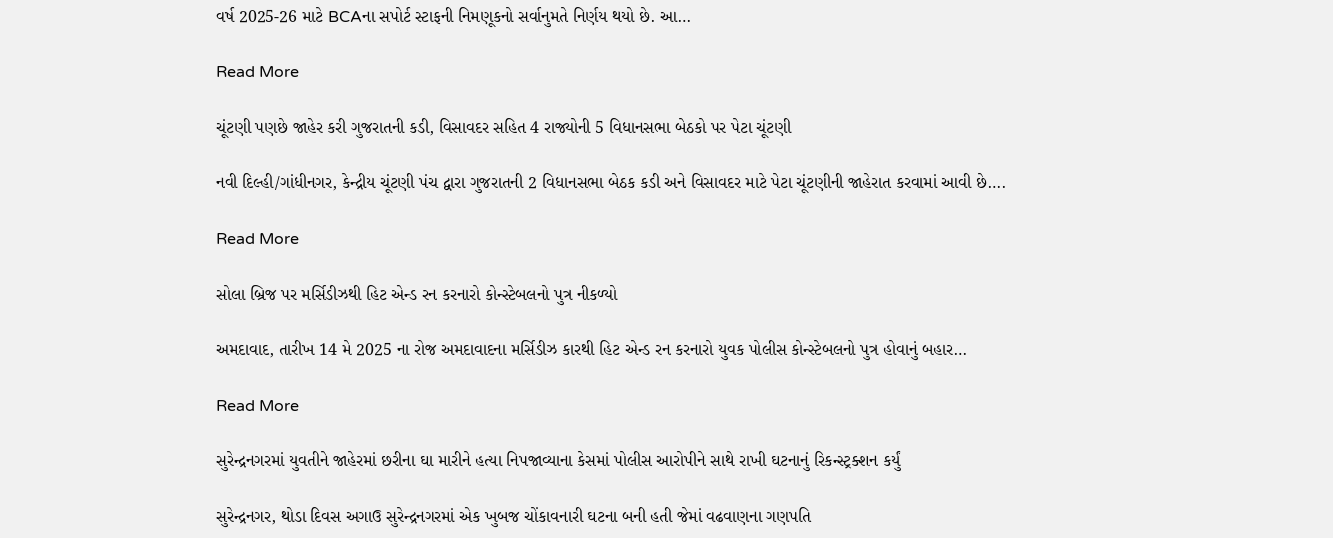વર્ષ 2025-26 માટે BCAના સપોર્ટ સ્ટાફની નિમણૂકનો સર્વાનુમતે નિર્ણય થયો છે. આ…

Read More

ચૂંટણી પણછે જાહેર કરી ગુજરાતની કડી, વિસાવદર સહિત 4 રાજ્યોની 5 વિધાનસભા બેઠકો પર પેટા ચૂંટણી

નવી દિલ્હી/ગાંધીનગર, કેન્દ્રીય ચૂંટણી પંચ દ્વારા ગુજરાતની 2 વિધાનસભા બેઠક કડી અને વિસાવદર માટે પેટા ચૂંટણીની જાહેરાત કરવામાં આવી છે….

Read More

સોલા બ્રિજ પર મર્સિડીઝથી હિટ એન્ડ રન કરનારો કોન્સ્ટેબલનો પુત્ર નીકળ્યો

અમદાવાદ, તારીખ 14 મે 2025 ના રોજ અમદાવાદના મર્સિડીઝ કારથી હિટ એન્ડ રન કરનારો યુવક પોલીસ કોન્સ્ટેબલનો પુત્ર હોવાનું બહાર…

Read More

સુરેન્દ્રનગરમાં યુવતીને જાહેરમાં છરીના ઘા મારીને હત્યા નિપજાવ્યાના કેસમાં પોલીસ આરોપીને સાથે રાખી ઘટનાનું રિકન્સ્ટ્રક્શન કર્યું

સુરેન્દ્રનગર, થોડા દિવસ અગાઉ સુરેન્દ્રનગરમાં એક ખુબજ ચોંકાવનારી ઘટના બની હતી જેમાં વઢવાણના ગણપતિ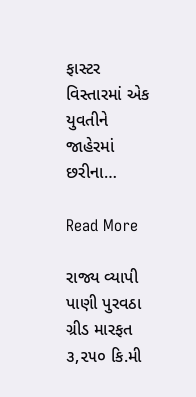ફાસ્ટર વિસ્તારમાં એક યુવતીને જાહેરમાં છરીના…

Read More

રાજ્ય વ્યાપી પાણી પુરવઠા ગ્રીડ મારફત ૩,૨૫૦ કિ.મી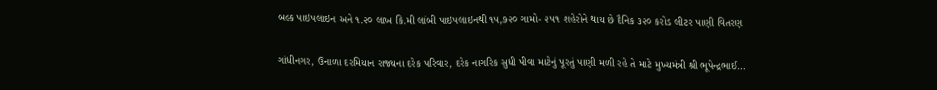બલ્ક પાઇપલાઇન અને ૧.૨૦ લાખ કિ.મી લાંબી પાઇપલાઇનથી ૧૫,૭૨૦ ગામો- ૨૫૧ શહેરોને થાય છે દૈનિક ૩૨૦ કરોડ લીટર પાણી વિતરણ

ગાંધીનગર, ઉનાળા દરમિયાન રાજ્યના દરેક પરિવાર, દરેક નાગરિક સુધી પીવા માટેનું પૂરતું પાણી મળી રહે તે માટે મુખ્યમંત્રી શ્રી ભૂપેન્દ્રભાઈ…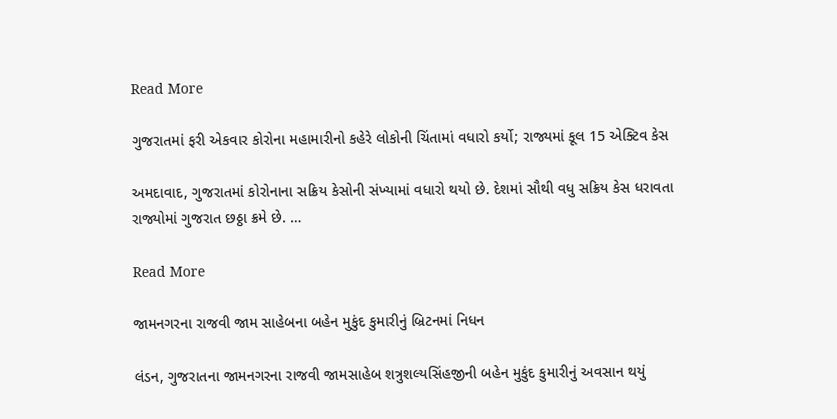Read More

ગુજરાતમાં ફરી એકવાર કોરોના મહામારીનો કહેરે લોકોની ચિંતામાં વધારો કર્યો; રાજ્યમાં કૂલ 15 એક્ટિવ કેસ

અમદાવાદ, ગુજરાતમાં કોરોનાના સક્રિય કેસોની સંખ્યામાં વધારો થયો છે. દેશમાં સૌથી વધુ સક્રિય કેસ ધરાવતા રાજ્યોમાં ગુજરાત છઠ્ઠા ક્રમે છે. …

Read More

જામનગરના રાજવી જામ સાહેબના બહેન મુકુંદ કુમારીનું બ્રિટનમાં નિધન

લંડન, ગુજરાતના જામનગરના રાજવી જામસાહેબ શત્રુશલ્યસિંહજીની બહેન મુકુંદ કુમારીનું અવસાન થયું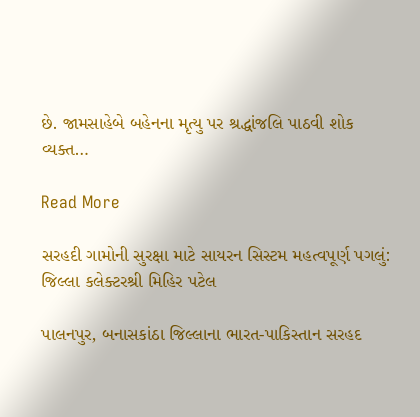છે. જામસાહેબે બહેનના મૃત્યુ પર શ્રદ્ધાંજલિ પાઠવી શોક વ્યક્ત…

Read More

સરહદી ગામોની સુરક્ષા માટે સાયરન સિસ્ટમ મહત્વપૂર્ણ પગલું: જિલ્લા કલેક્ટરશ્રી મિહિર પટેલ

પાલનપુર, બનાસકાંઠા જિલ્લાના ભારત-પાકિસ્તાન સરહદ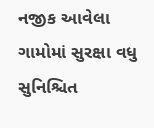નજીક આવેલા ગામોમાં સુરક્ષા વધુ સુનિશ્ચિત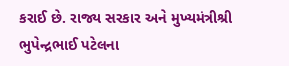કરાઈ છે. રાજ્ય સરકાર અને મુખ્યમંત્રીશ્રી ભુપેન્દ્રભાઈ પટેલના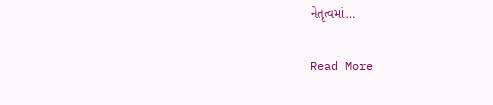નેતૃત્વમાં…

Read More